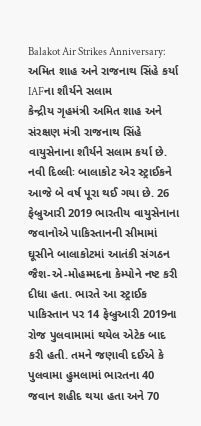Balakot Air Strikes Anniversary: અમિત શાહ અને રાજનાથ સિંહે કર્યા IAFના શૌર્યને સલામ
કેન્દ્રીય ગૃહમંત્રી અમિત શાહ અને સંરક્ષણ મંત્રી રાજનાથ સિંહે વાયુસેનાના શૌર્યને સલામ કર્યા છે.
નવી દિલ્લીઃ બાલાકોટ એર સ્ટ્રાઈકને આજે બે વર્ષ પૂરા થઈ ગયા છે. 26 ફેબ્રુઆરી 2019 ભારતીય વાયુસેનાના જવાનોએ પાકિસ્તાનની સીમામાં ઘૂસીને બાલાકોટમાં આતંકી સંગઠન જૈશ-એ-મોહમ્મદના કેમ્પોને નષ્ટ કરી દીધા હતા. ભારતે આ સ્ટ્રાઈક પાકિસ્તાન પર 14 ફેબ્રુઆરી 2019ના રોજ પુલવામામાં થયેલ એટેક બાદ કરી હતી. તમને જણાવી દઈએ કે પુલવામા હુમલામાં ભારતના 40 જવાન શહીદ થયા હતા અને 70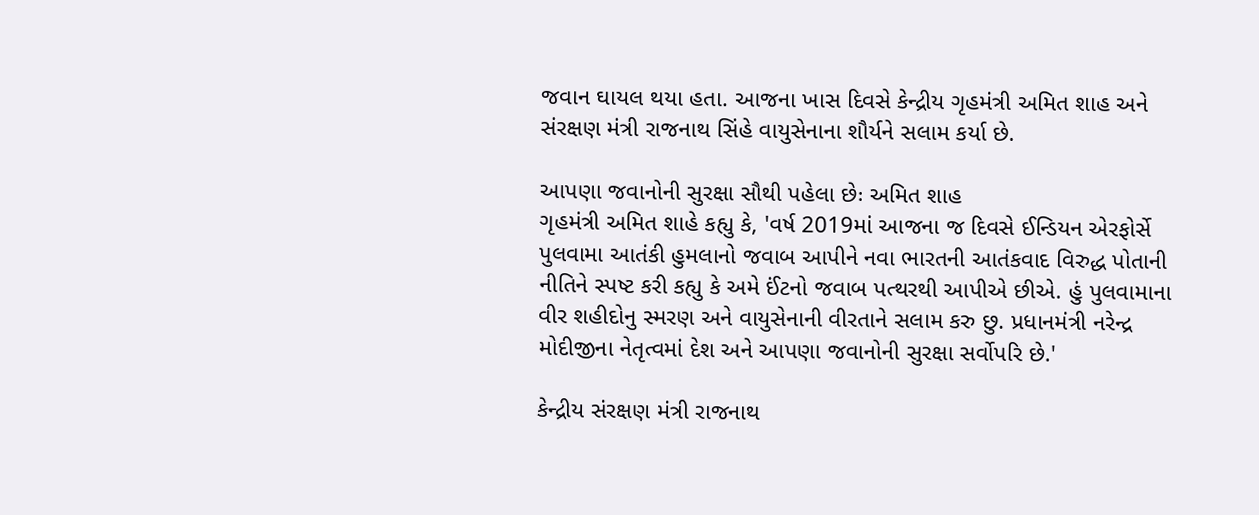જવાન ઘાયલ થયા હતા. આજના ખાસ દિવસે કેન્દ્રીય ગૃહમંત્રી અમિત શાહ અને સંરક્ષણ મંત્રી રાજનાથ સિંહે વાયુસેનાના શૌર્યને સલામ કર્યા છે.

આપણા જવાનોની સુરક્ષા સૌથી પહેલા છેઃ અમિત શાહ
ગૃહમંત્રી અમિત શાહે કહ્યુ કે, 'વર્ષ 2019માં આજના જ દિવસે ઈન્ડિયન એરફોર્સે પુલવામા આતંકી હુમલાનો જવાબ આપીને નવા ભારતની આતંકવાદ વિરુદ્ધ પોતાની નીતિને સ્પષ્ટ કરી કહ્યુ કે અમે ઈંટનો જવાબ પત્થરથી આપીએ છીએ. હું પુલવામાના વીર શહીદોનુ સ્મરણ અને વાયુસેનાની વીરતાને સલામ કરુ છુ. પ્રધાનમંત્રી નરેન્દ્ર મોદીજીના નેતૃત્વમાં દેશ અને આપણા જવાનોની સુરક્ષા સર્વોપરિ છે.'

કેન્દ્રીય સંરક્ષણ મંત્રી રાજનાથ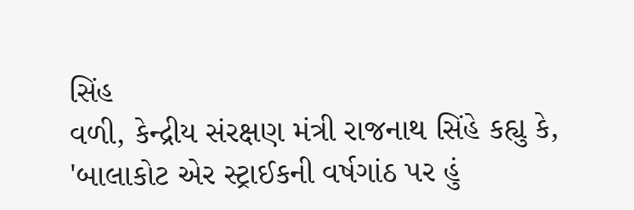સિંહ
વળી, કેન્દ્રીય સંરક્ષણ મંત્રી રાજનાથ સિંહે કહ્યુ કે, 'બાલાકોટ એર સ્ટ્રાઈકની વર્ષગાંઠ પર હું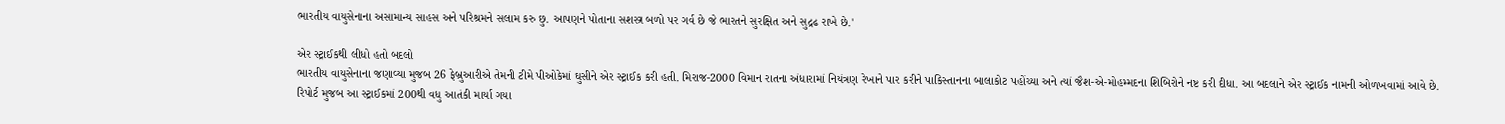ભારતીય વાયુસેનાના અસામાન્ય સાહસ અને પરિશ્રમને સલામ કરુ છુ. આપણને પોતાના સશસ્ત્ર બળો પર ગર્વ છે જે ભારતને સુરક્ષિત અને સુદ્રઢ રાખે છે.'

એર સ્ટ્રાઈકથી લીધો હતો બદલો
ભારતીય વાયુસેનાના જણાવ્યા મુજબ 26 ફેબ્રુઆરીએ તેમની ટીમે પીઓકેમાં ઘુસીને એર સ્ટ્રાઈક કરી હતી. મિરાજ-2000 વિમાન રાતના અંધારામાં નિયંત્રણ રેખાને પાર કરીને પાકિસ્તાનના બાલાકોટ પહોંચ્યા અને ત્યાં જૈશ-એ-મોહમ્મદના શિબિરોને નષ્ટ કરી દીધા. આ બદલાને એર સ્ટ્રાઈક નામની ઓળખવામાં આવે છે. રિપોર્ટ મુજબ આ સ્ટ્રાઈકમાં 200થી વધુ આતંકી માર્યા ગયા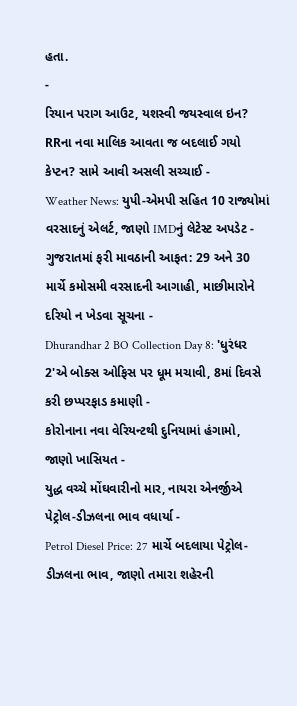હતા.
-
રિયાન પરાગ આઉટ, યશસ્વી જયસ્વાલ ઇન? RRના નવા માલિક આવતા જ બદલાઈ ગયો કેપ્ટન? સામે આવી અસલી સચ્ચાઈ -
Weather News: યુપી-એમપી સહિત 10 રાજ્યોમાં વરસાદનું એલર્ટ, જાણો IMDનું લેટેસ્ટ અપડેટ -
ગુજરાતમાં ફરી માવઠાની આફત: 29 અને 30 માર્ચે કમોસમી વરસાદની આગાહી, માછીમારોને દરિયો ન ખેડવા સૂચના -
Dhurandhar 2 BO Collection Day 8: 'ધુરંધર 2'એ બોક્સ ઓફિસ પર ધૂમ મચાવી, 8માં દિવસે કરી છપ્પરફાડ કમાણી -
કોરોનાના નવા વેરિયન્ટથી દુનિયામાં હંગામો, જાણો ખાસિયત -
યુદ્ધ વચ્ચે મોંઘવારીનો માર, નાયરા એનર્જીએ પેટ્રોલ-ડીઝલના ભાવ વધાર્યા -
Petrol Diesel Price: 27 માર્ચે બદલાયા પેટ્રોલ-ડીઝલના ભાવ, જાણો તમારા શહેરની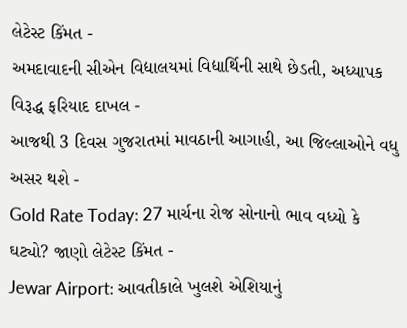લેટેસ્ટ કિંમત -
અમદાવાદની સીએન વિદ્યાલયમાં વિદ્યાર્થિની સાથે છેડતી, અધ્યાપક વિરૂદ્ધ ફરિયાદ દાખલ -
આજથી 3 દિવસ ગુજરાતમાં માવઠાની આગાહી, આ જિલ્લાઓને વધુ અસર થશે -
Gold Rate Today: 27 માર્ચના રોજ સોનાનો ભાવ વધ્યો કે ઘટ્યો? જાણો લેટેસ્ટ કિંમત -
Jewar Airport: આવતીકાલે ખુલશે એશિયાનું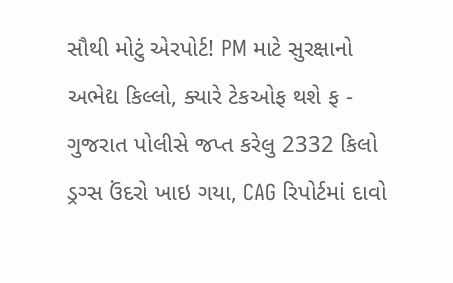સૌથી મોટું એરપોર્ટ! PM માટે સુરક્ષાનો અભેદ્ય કિલ્લો, ક્યારે ટેકઓફ થશે ફ -
ગુજરાત પોલીસે જપ્ત કરેલુ 2332 કિલો ડ્રગ્સ ઉંદરો ખાઇ ગયા, CAG રિપોર્ટમાં દાવો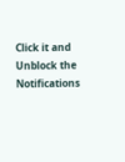Click it and Unblock the Notifications